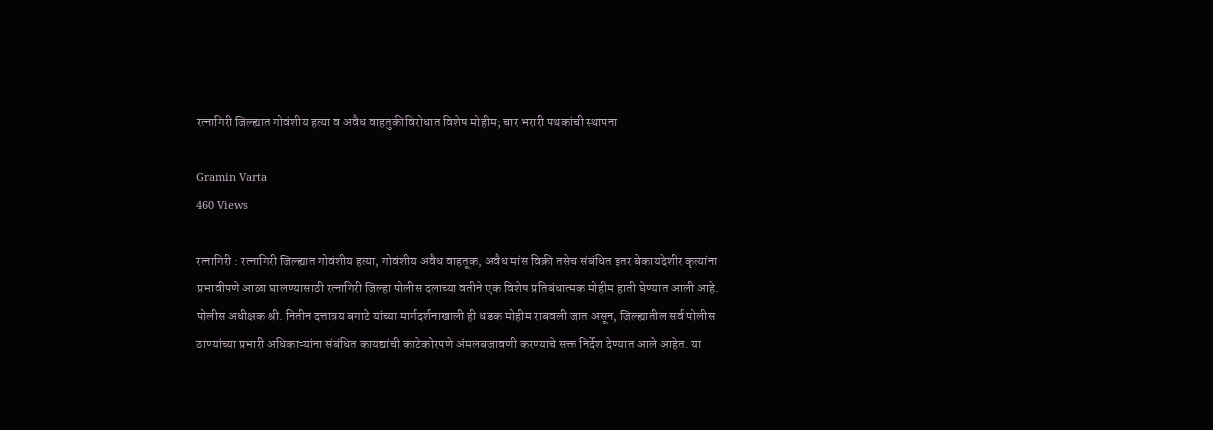रत्नागिरी जिल्ह्यात गोवंशीय हत्या व अवैध वाहतुकीविरोधात विशेष मोहीम; चार भरारी पथकांची स्थापना

Gramin Varta
460 Views

रत्नागिरी : रत्नागिरी जिल्ह्यात गोवंशीय हत्या, गोवंशीय अवैध वाहतूक, अवैध मांस विक्री तसेच संबंधित इतर बेकायदेशीर कृत्यांना प्रभावीपणे आळा घालण्यासाठी रत्नागिरी जिल्हा पोलीस दलाच्या वतीने एक विशेष प्रतिबंधात्मक मोहीम हाती घेण्यात आली आहे. पोलीस अधीक्षक श्री. नितीन दत्तात्रय बगाटे यांच्या मार्गदर्शनाखाली ही धडक मोहीम राबवली जात असून, जिल्ह्यातील सर्व पोलीस ठाण्यांच्या प्रभारी अधिकाऱ्यांना संबंधित कायद्यांची काटेकोरपणे अंमलबजावणी करण्याचे सक्त निर्देश देण्यात आले आहेत. या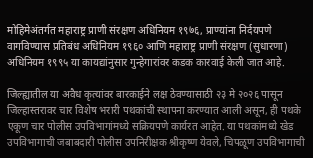मोहिमेअंतर्गत महाराष्ट्र प्राणी संरक्षण अधिनियम १९७६, प्राण्यांना निर्दयपणे वागविण्यास प्रतिबंध अधिनियम १९६० आणि महाराष्ट्र प्राणी संरक्षण (सुधारणा) अधिनियम १९९५ या कायद्यांनुसार गुन्हेगारांवर कडक कारवाई केली जात आहे.

जिल्ह्यातील या अवैध कृत्यांवर बारकाईने लक्ष ठेवण्यासाठी २३ मे २०२६ पासून जिल्हास्तरावर चार विशेष भरारी पथकांची स्थापना करण्यात आली असून, ही पथके एकूण चार पोलीस उपविभागांमध्ये सक्रियपणे कार्यरत आहेत. या पथकांमध्ये खेड उपविभागाची जबाबदारी पोलीस उपनिरीक्षक श्रीकृष्ण येवले, चिपळूण उपविभागाची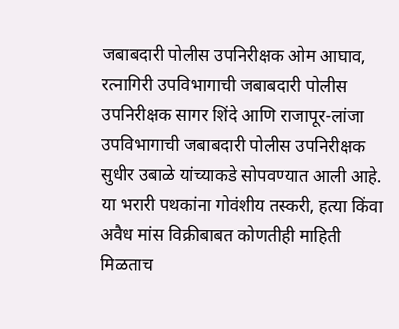जबाबदारी पोलीस उपनिरीक्षक ओम आघाव, रत्नागिरी उपविभागाची जबाबदारी पोलीस उपनिरीक्षक सागर शिंदे आणि राजापूर-लांजा उपविभागाची जबाबदारी पोलीस उपनिरीक्षक सुधीर उबाळे यांच्याकडे सोपवण्यात आली आहे. या भरारी पथकांना गोवंशीय तस्करी, हत्या किंवा अवैध मांस विक्रीबाबत कोणतीही माहिती मिळताच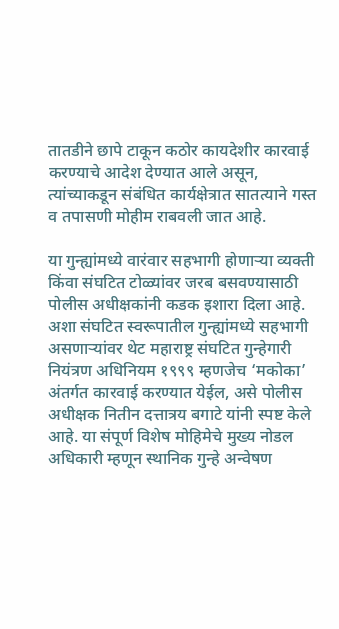तातडीने छापे टाकून कठोर कायदेशीर कारवाई करण्याचे आदेश देण्यात आले असून, त्यांच्याकडून संबंधित कार्यक्षेत्रात सातत्याने गस्त व तपासणी मोहीम राबवली जात आहे.

या गुन्ह्यांमध्ये वारंवार सहभागी होणाऱ्या व्यक्ती किंवा संघटित टोळ्यांवर जरब बसवण्यासाठी पोलीस अधीक्षकांनी कडक इशारा दिला आहे. अशा संघटित स्वरूपातील गुन्ह्यांमध्ये सहभागी असणाऱ्यांवर थेट महाराष्ट्र संघटित गुन्हेगारी नियंत्रण अधिनियम १९९९ म्हणजेच ‘मकोका’ अंतर्गत कारवाई करण्यात येईल, असे पोलीस अधीक्षक नितीन दत्तात्रय बगाटे यांनी स्पष्ट केले आहे. या संपूर्ण विशेष मोहिमेचे मुख्य नोडल अधिकारी म्हणून स्थानिक गुन्हे अन्वेषण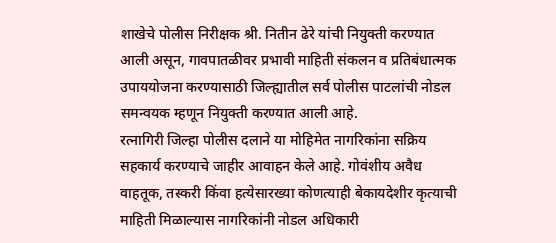शाखेचे पोलीस निरीक्षक श्री. नितीन ढेरे यांची नियुक्ती करण्यात आली असून, गावपातळीवर प्रभावी माहिती संकलन व प्रतिबंधात्मक उपाययोजना करण्यासाठी जिल्ह्यातील सर्व पोलीस पाटलांची नोडल समन्वयक म्हणून नियुक्ती करण्यात आली आहे.
रत्नागिरी जिल्हा पोलीस दलाने या मोहिमेत नागरिकांना सक्रिय सहकार्य करण्याचे जाहीर आवाहन केले आहे. गोवंशीय अवैध वाहतूक, तस्करी किंवा हत्येसारख्या कोणत्याही बेकायदेशीर कृत्याची माहिती मिळाल्यास नागरिकांनी नोडल अधिकारी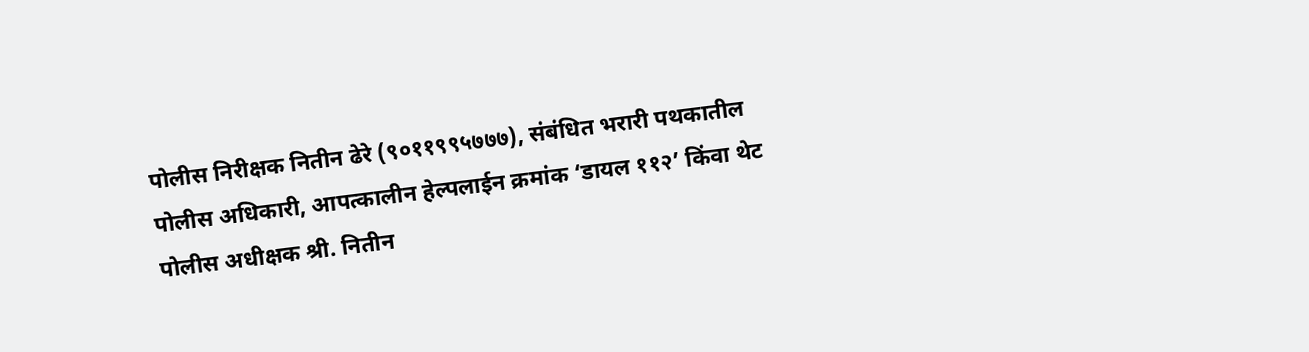पोलीस निरीक्षक नितीन ढेरे (९०११९९५७७७), संबंधित भरारी पथकातील पोलीस अधिकारी, आपत्कालीन हेल्पलाईन क्रमांक ‘डायल ११२’ किंवा थेट पोलीस अधीक्षक श्री. नितीन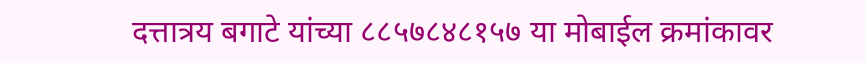दत्तात्रय बगाटे यांच्या ८८५७८४८१५७ या मोबाईल क्रमांकावर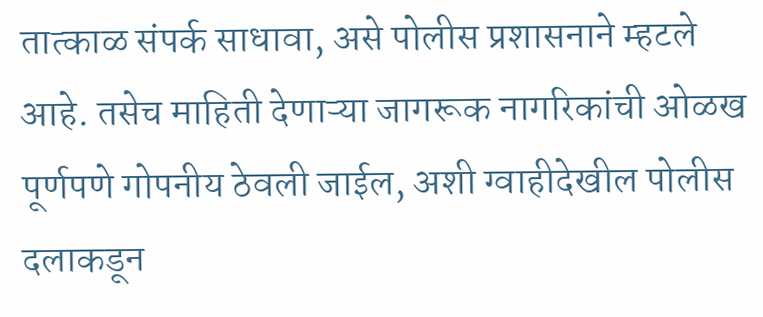तात्काळ संपर्क साधावा, असे पोलीस प्रशासनाने म्हटले आहे. तसेच माहिती देणाऱ्या जागरूक नागरिकांची ओळख पूर्णपणे गोपनीय ठेवली जाईल, अशी ग्वाहीदेखील पोलीस दलाकडून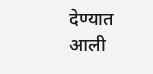देण्यात आली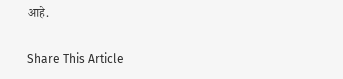आहे.

Share This Article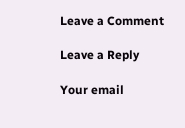Leave a Comment

Leave a Reply

Your email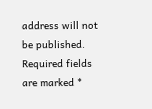address will not be published. Required fields are marked *